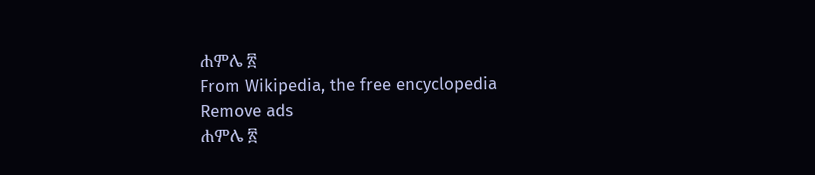ሐምሌ ፳
From Wikipedia, the free encyclopedia
Remove ads
ሐምሌ ፳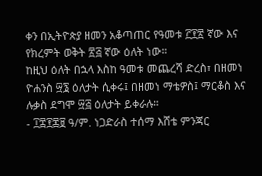ቀን በኢትዮጵያ ዘመን አቆጣጠር የዓመቱ ፫፻፳ ኛው እና የክረምት ወቅት ፳፭ ኛው ዕለት ነው።
ከዚህ ዕለት በኋላ እስከ ዓመቱ መጨረሻ ድረስ፣ በዘመነ ዮሐንስ ፵፮ ዕለታት ሲቀሩ፤ በዘመነ ማቴዎስ፤ ማርቆስ እና ሉቃስ ደግሞ ፵፭ ዕለታት ይቀራሉ።
- ፲፰፻፷፱ ዓ/ም. ነጋድራስ ተሰማ እሸቴ ምንጃር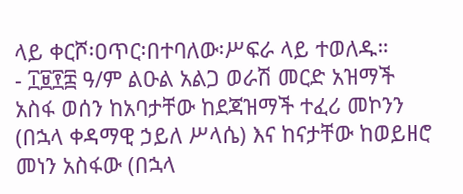ላይ ቀርሾ፡ዐጥር፡በተባለው፡ሥፍራ ላይ ተወለዱ።
- ፲፱፻፰ ዓ/ም ልዑል አልጋ ወራሽ መርድ አዝማች አስፋ ወሰን ከአባታቸው ከደጃዝማች ተፈሪ መኮንን (በኋላ ቀዳማዊ ኃይለ ሥላሴ) እና ከናታቸው ከወይዘሮ መነን አስፋው (በኋላ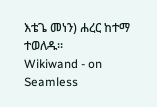እቴጌ መነን) ሐረር ከተማ ተወለዱ።
Wikiwand - on
Seamless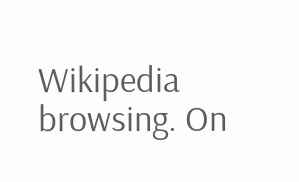Wikipedia browsing. On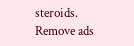steroids.
Remove ads